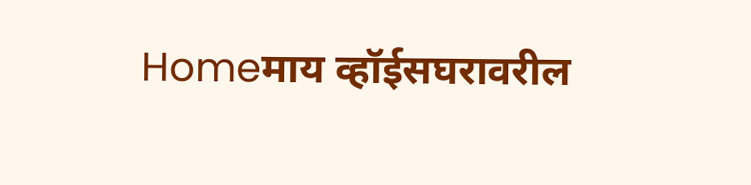Homeमाय व्हॉईसघरावरील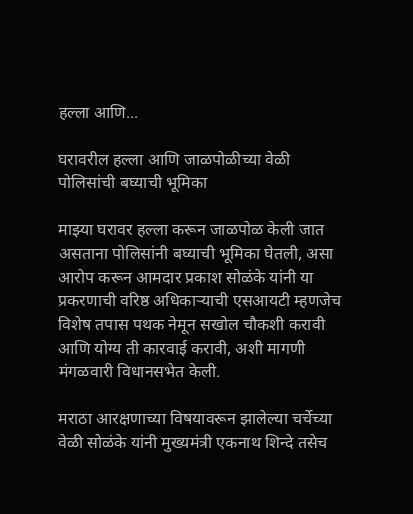हल्ला आणि...

घरावरील हल्ला आणि जाळपोळीच्या वेळी पोलिसांची बघ्याची भूमिका

माझ्या घरावर हल्ला करून जाळपोळ केली जात असताना पोलिसांनी बघ्याची भूमिका घेतली, असा आरोप करून आमदार प्रकाश सोळंके यांनी या प्रकरणाची वरिष्ठ अधिकाऱ्याची एसआयटी म्हणजेच विशेष तपास पथक नेमून सखोल चौकशी करावी आणि योग्य ती कारवाई करावी, अशी मागणी मंगळवारी विधानसभेत केली.

मराठा आरक्षणाच्या विषयावरून झालेल्या चर्चेच्या वेळी सोळंके यांनी मुख्यमंत्री एकनाथ शिन्दे तसेच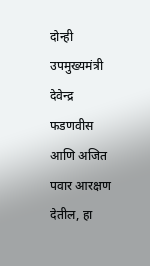दोन्ही उपमुख्यमंत्री देवेन्द्र फडणवीस आणि अजित पवार आरक्षण देतील, हा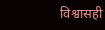विश्वासही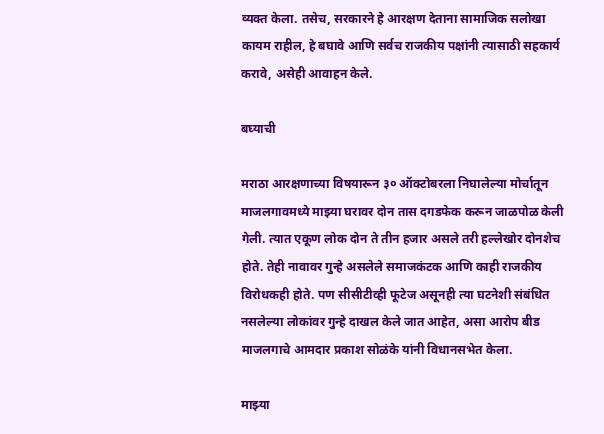व्यक्त केला. तसेच, सरकारने हे आरक्षण देताना सामाजिक सलोखा कायम राहील, हे बघावे आणि सर्वच राजकीय पक्षांनी त्यासाठी सहकार्य करावे, असेही आवाहन केले.

बघ्याची

मराठा आरक्षणाच्या विषयारून ३० ऑक्टोबरला निघालेल्या मोर्चातून माजलगावमध्ये माझ्या घरावर दोन तास दगडफेक करून जाळपोळ केली गेली. त्यात एकूण लोक दोन ते तीन हजार असले तरी हल्लेखोर दोनशेच होते. तेही नावावर गुन्हे असलेले समाजकंटक आणि काही राजकीय विरोधकही होते. पण सीसीटीव्ही फूटेज असूनही त्या घटनेशी संबंधित नसलेल्या लोकांवर गुन्हे दाखल केले जात आहेत, असा आरोप बीड माजलगाचे आमदार प्रकाश सोळंके यांनी विधानसभेत केला.

माझ्या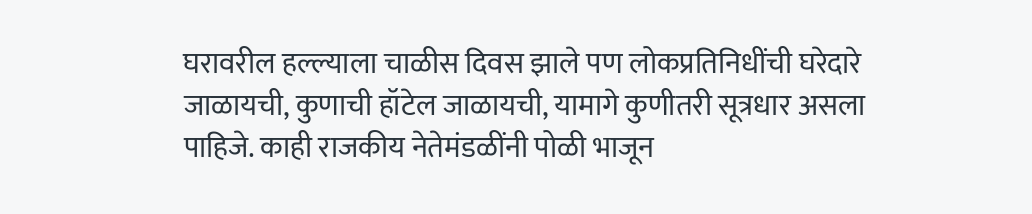घरावरील हल्ल्याला चाळीस दिवस झाले पण लोकप्रतिनिधींची घरेदारे जाळायची, कुणाची हॉटेल जाळायची, यामागे कुणीतरी सूत्रधार असला पाहिजे. काही राजकीय नेतेमंडळींनी पोळी भाजून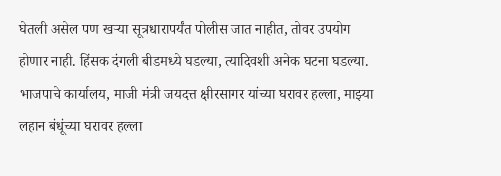घेतली असेल पण खऱ्या सूत्रधारापर्यंत पोलीस जात नाहीत, तोवर उपयोग होणार नाही. हिंसक दंगली बीडमध्ये घडल्या, त्यादिवशी अनेक घटना घडल्या. भाजपाचे कार्यालय, माजी मंत्री जयदत्त क्षीरसागर यांच्या घरावर हल्ला, माझ्या लहान बंधूंच्या घरावर हल्ला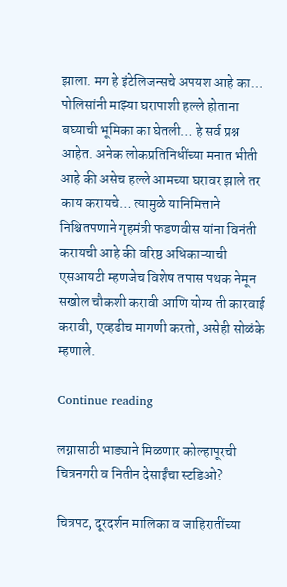झाला. मग हे इंटेलिजन्सचे अपयश आहे का… पोलिसांनी माझ्या घरापाशी हल्ले होताना बघ्याची भूमिका का घेतली… हे सर्व प्रश्न आहेत. अनेक लोकप्रतिनिधींच्या मनात भीती आहे की असेच हल्ले आमच्या घरावर झाले तर काय करायचे… त्यामुळे यानिमित्ताने निश्चितपणाने गृहमंत्री फडणवीस यांना विनंती करायची आहे की वरिष्ठ अधिकाऱ्याची एसआयटी म्हणजेच विशेष तपास पथक नेमून सखोल चौकशी करावी आणि योग्य ती कारवाई करावी, एव्हढीच मागणी करतो, असेही सोळंके म्हणाले.

Continue reading

लग्नासाठी भाड्याने मिळणार कोल्हापूरची चित्रनगरी व नितीन देसाईंचा स्टडिओ?

चित्रपट, दूरदर्शन मालिका व जाहिरातींच्या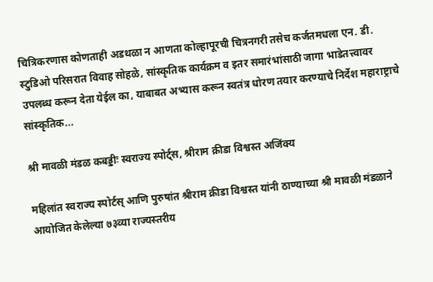चित्रिकरणास कोणताही अडथळा न आणता कोल्हापूरची चित्रनगरी तसेच कर्जतमधला एन. डी. स्टुडिओ परिसरात विवाह सोहळे, सांस्कृतिक कार्यक्रम व इतर समारंभांसाठी जागा भाडेतत्त्वावर उपलब्ध करून देता येईल का, याबाबत अभ्यास करून स्वतंत्र धोरण तयार करण्याचे निर्देश महाराष्ट्राचे सांस्कृतिक...

श्री मावळी मंडळ कबड्डीः स्वराज्य स्पोर्ट्स, श्रीराम क्रीडा विश्वस्त अजिंक्य

महिलांत स्वराज्य स्पोर्टस् आणि पुरुषांत श्रीराम क्रीडा विश्वस्त यांनी ठाण्याच्या श्री मावळी मंडळाने आयोजित केलेल्या ७३व्या राज्यस्तरीय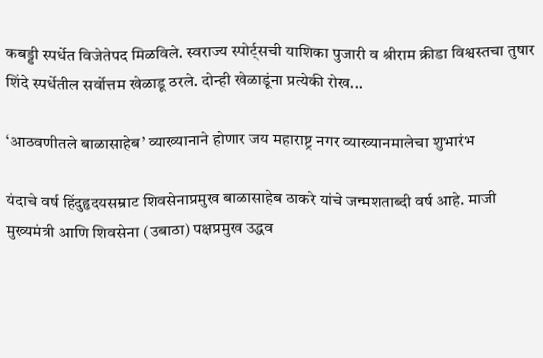कबड्डी स्पर्धेत विजेतेपद मिळविले. स्वराज्य स्पोर्ट्सची याशिका पुजारी व श्रीराम क्रीडा विश्वस्तचा तुषार शिंदे स्पर्धेतील सर्वोत्तम खेळाडू ठरले. दोन्ही खेळाडूंना प्रत्येकी रोख...

‘आठवणीतले बाळासाहेब’ व्याख्यानाने होणार जय महाराष्ट्र नगर व्याख्यानमालेचा शुभारंभ

यंदाचे वर्ष हिंदुहृदयसम्राट शिवसेनाप्रमुख बाळासाहेब ठाकरे यांचे जन्मशताब्दी वर्ष आहे. माजी मुख्यमंत्री आणि शिवसेना (उबाठा) पक्षप्रमुख उद्धव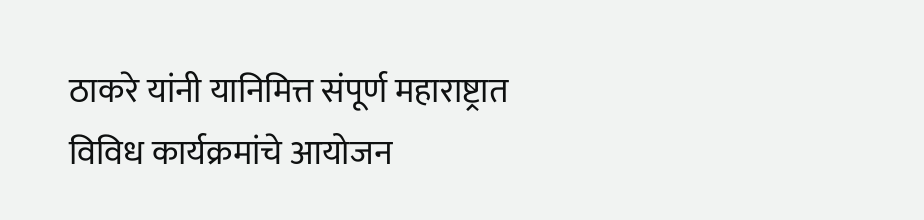ठाकरे यांनी यानिमित्त संपूर्ण महाराष्ट्रात विविध कार्यक्रमांचे आयोजन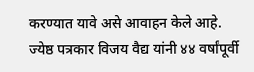करण्यात यावे असे आवाहन केले आहे. ज्येष्ठ पत्रकार विजय वैद्य यांनी ४४ वर्षांपूर्वी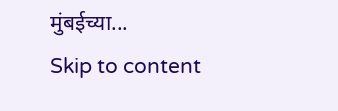मुंबईच्या...
Skip to content